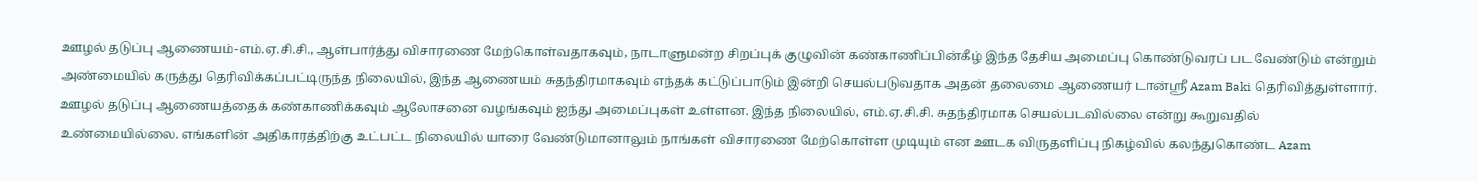ஊழல் தடுப்பு ஆணையம்-எம்.ஏ.சி.சி., ஆள்பார்த்து விசாரணை மேற்கொள்வதாகவும், நாடாளுமன்ற சிறப்புக் குழுவின் கண்காணிப்பின்கீழ் இந்த தேசிய அமைப்பு கொண்டுவரப் பட வேண்டும் என்றும் அண்மையில் கருத்து தெரிவிக்கப்பட்டிருந்த நிலையில், இந்த ஆணையம் சுதந்திரமாகவும் எந்தக் கட்டுப்பாடும் இன்றி செயல்படுவதாக அதன் தலைமை ஆணையர் டான்ஸ்ரீ Azam Baki தெரிவித்துள்ளார்.
ஊழல் தடுப்பு ஆணையத்தைக் கண்காணிக்கவும் ஆலோசனை வழங்கவும் ஐந்து அமைப்புகள் உள்ளன. இந்த நிலையில், எம்.ஏ.சி.சி. சுதந்திரமாக செயல்படவில்லை என்று கூறுவதில் உண்மையில்லை. எங்களின் அதிகாரத்திற்கு உட்பட்ட நிலையில் யாரை வேண்டுமானாலும் நாங்கள் விசாரணை மேற்கொள்ள முடியும் என ஊடக விருதளிப்பு நிகழ்வில் கலந்துகொண்ட Azam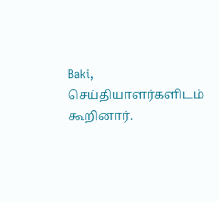Baki, செய்தியாளர்களிடம் கூறினார்.